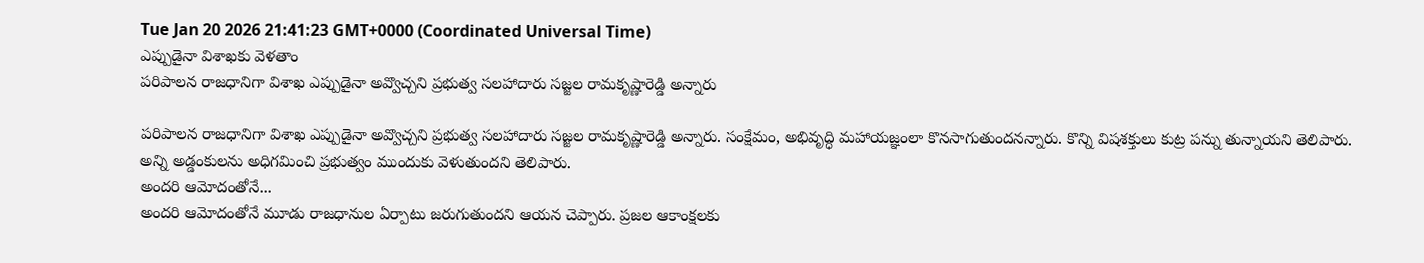Tue Jan 20 2026 21:41:23 GMT+0000 (Coordinated Universal Time)
ఎప్పుడైనా విశాఖకు వెళతాం
పరిపాలన రాజధానిగా విశాఖ ఎప్పుడైనా అవ్వొచ్చని ప్రభుత్వ సలహాదారు సజ్జల రామకృష్ణారెడ్డి అన్నారు

పరిపాలన రాజధానిగా విశాఖ ఎప్పుడైనా అవ్వొచ్చని ప్రభుత్వ సలహాదారు సజ్జల రామకృష్ణారెడ్డి అన్నారు. సంక్షేమం, అభివృద్ధి మహాయజ్ఞంలా కొనసాగుతుందనన్నారు. కొన్ని విషశక్తులు కుట్ర పన్ను తున్నాయని తెలిపారు. అన్ని అడ్డంకులను అధిగమించి ప్రభుత్వం ముందుకు వెళుతుందని తెలిపారు.
అందరి ఆమోదంతోనే...
అందరి ఆమోదంతోనే మూడు రాజధానుల ఏర్పాటు జరుగుతుందని ఆయన చెప్పారు. ప్రజల ఆకాంక్షలకు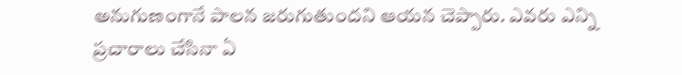అనుగుణంగానే పాలన జరుగుతుందని ఆయన చెప్పారు. ఎవరు ఎన్ని ప్రచారాలు చేసినా ఏ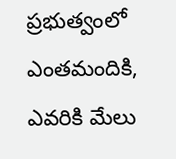ప్రభుత్వంలో ఎంతమందికి, ఎవరికి మేలు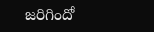జరిగిందో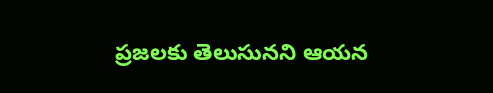ప్రజలకు తెలుసునని ఆయన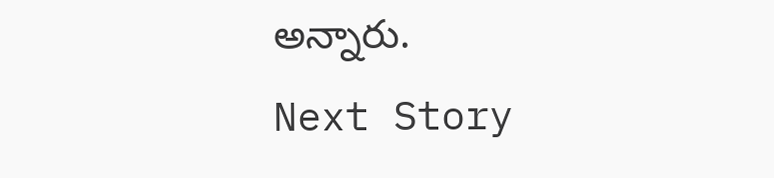అన్నారు.
Next Story